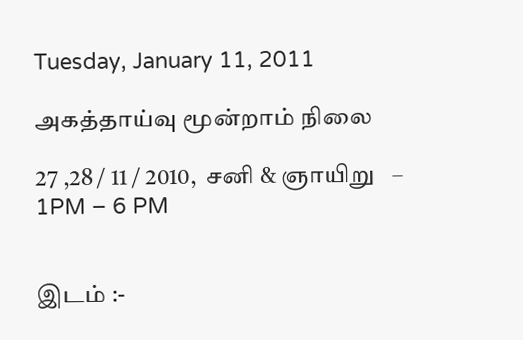Tuesday, January 11, 2011

அகத்தாய்வு மூன்றாம் நிலை

27 ,28 / 11 / 2010,  சனி & ஞாயிறு   – 1PM – 6 PM


இடம் :-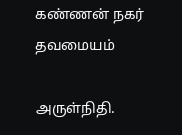கண்ணன் நகர் தவமையம்

அருள்நிதி.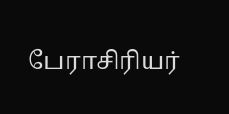பேராசிரியர்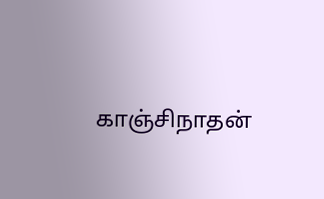காஞ்சிநாதன்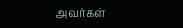அவர்கள்